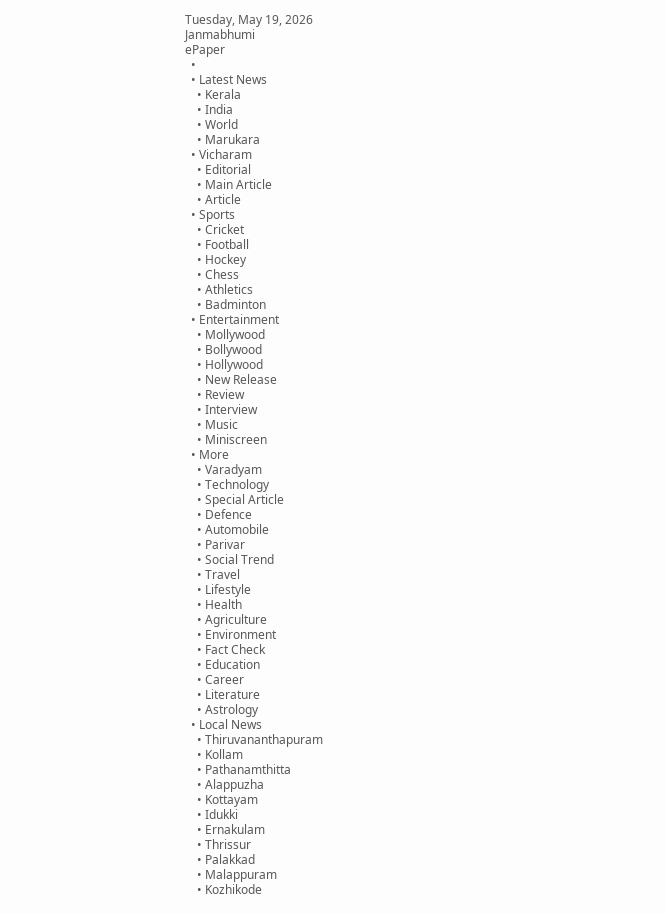Tuesday, May 19, 2026
Janmabhumi
ePaper
  •
  • Latest News
    • Kerala
    • India
    • World
    • Marukara
  • Vicharam
    • Editorial
    • Main Article
    • Article
  • Sports
    • Cricket
    • Football
    • Hockey
    • Chess
    • Athletics
    • Badminton
  • Entertainment
    • Mollywood
    • Bollywood
    • Hollywood
    • New Release
    • Review
    • Interview
    • Music
    • Miniscreen
  • More
    • Varadyam
    • Technology
    • Special Article
    • Defence
    • Automobile
    • Parivar
    • Social Trend
    • Travel
    • Lifestyle
    • Health
    • Agriculture
    • Environment
    • Fact Check
    • Education
    • Career
    • Literature
    • Astrology
  • Local News
    • Thiruvananthapuram
    • Kollam
    • Pathanamthitta
    • Alappuzha
    • Kottayam
    • Idukki
    • Ernakulam
    • Thrissur
    • Palakkad
    • Malappuram
    • Kozhikode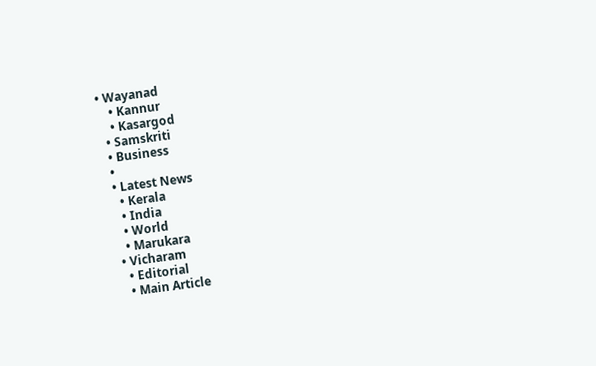• Wayanad
    • Kannur
    • Kasargod
  • Samskriti
  • Business
  •
  • Latest News
    • Kerala
    • India
    • World
    • Marukara
  • Vicharam
    • Editorial
    • Main Article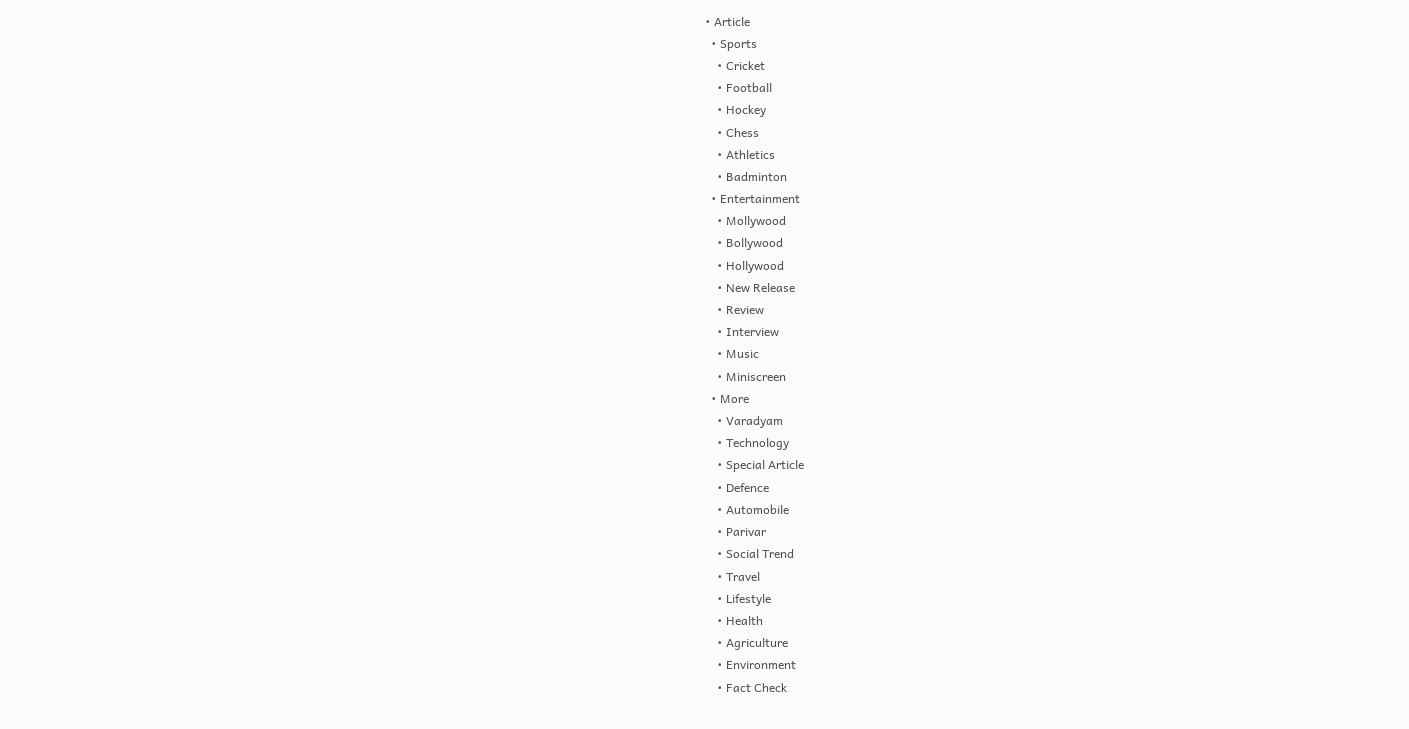• Article
  • Sports
    • Cricket
    • Football
    • Hockey
    • Chess
    • Athletics
    • Badminton
  • Entertainment
    • Mollywood
    • Bollywood
    • Hollywood
    • New Release
    • Review
    • Interview
    • Music
    • Miniscreen
  • More
    • Varadyam
    • Technology
    • Special Article
    • Defence
    • Automobile
    • Parivar
    • Social Trend
    • Travel
    • Lifestyle
    • Health
    • Agriculture
    • Environment
    • Fact Check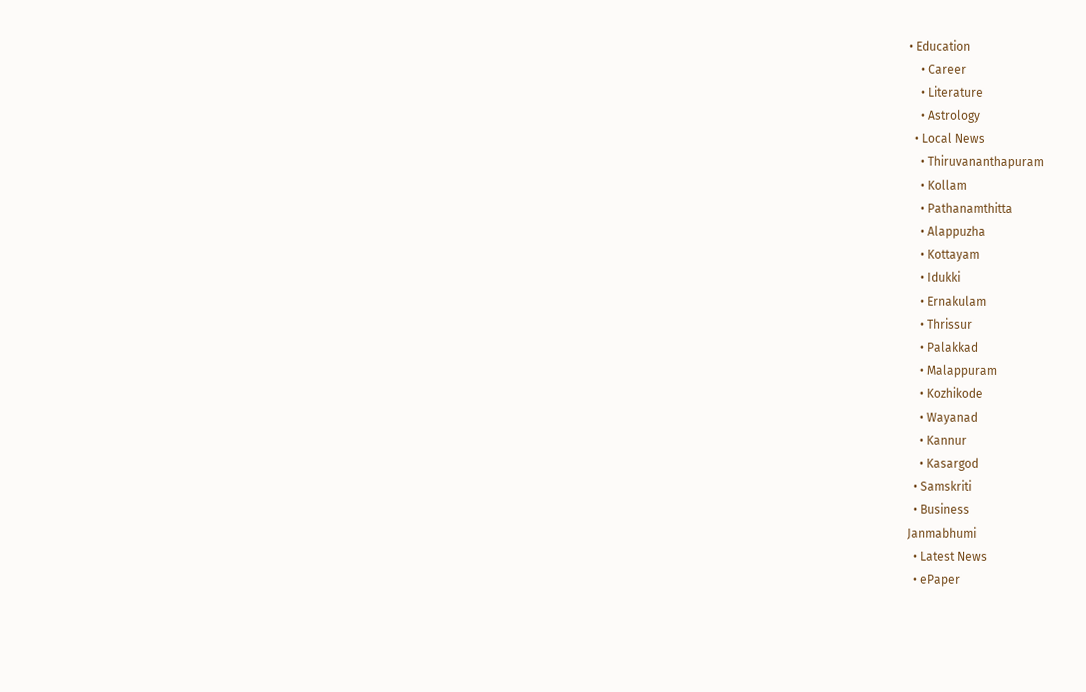• Education
    • Career
    • Literature
    • Astrology
  • Local News
    • Thiruvananthapuram
    • Kollam
    • Pathanamthitta
    • Alappuzha
    • Kottayam
    • Idukki
    • Ernakulam
    • Thrissur
    • Palakkad
    • Malappuram
    • Kozhikode
    • Wayanad
    • Kannur
    • Kasargod
  • Samskriti
  • Business
Janmabhumi
  • Latest News
  • ePaper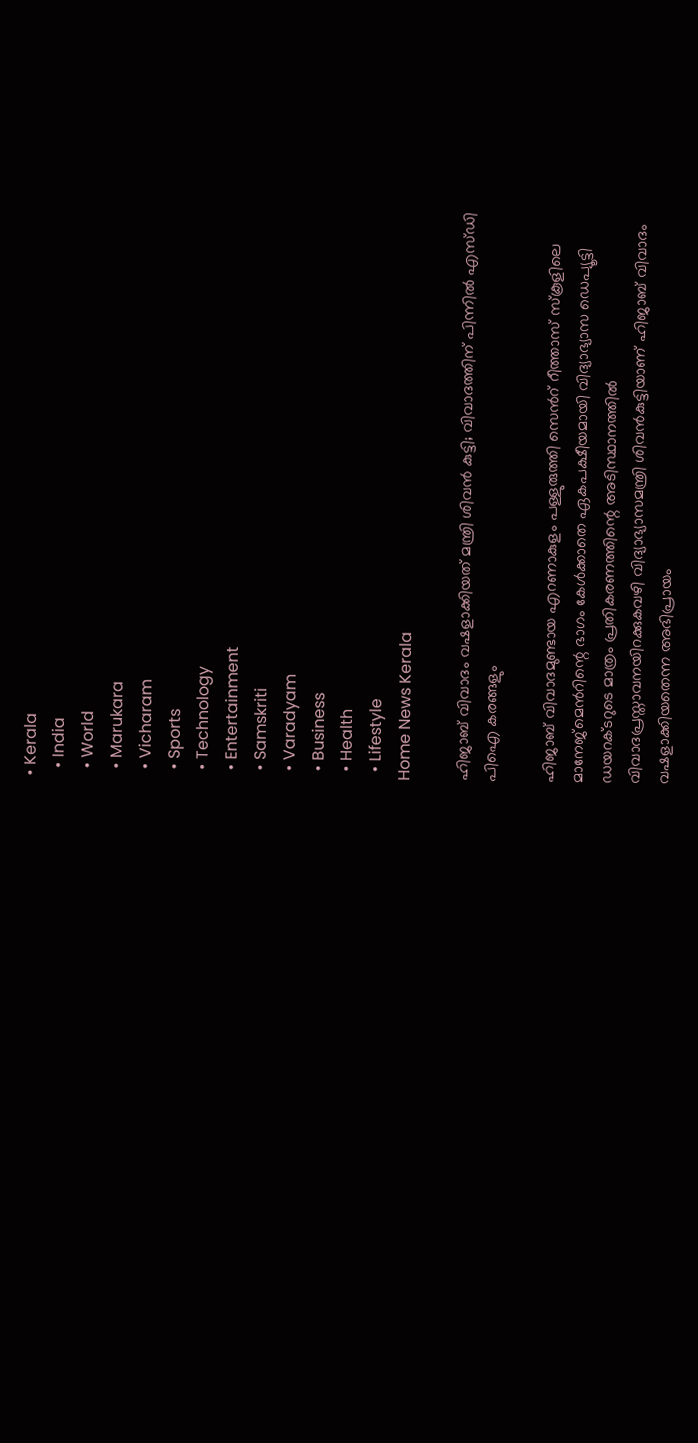• Kerala
  • India
  • World
  • Marukara
  • Vicharam
  • Sports
  • Technology
  • Entertainment
  • Samskriti
  • Varadyam
  • Business
  • Health
  • Lifestyle
Home News Kerala

ഹിജാബ് വിവാദം വഷളാക്കിയത് മന്ത്രി ശിവന്‍ കുട്ടി; വിവാദത്തിന് പിന്നില്‍ എസ്‍ഡി പിഐ കരങ്ങളും

ഹിജാബ് വിവാദമുണ്ടായ എറണാകുളം പള്ളുരുത്തി സെന്‍റ് റീത്താസ് സ്കൂളിലെ മാനേജ്മെന്‍റിന്റെ ഭാഗം കേള്‍ക്കാതെ ഏകപക്ഷീയമായി വിദ്യാഭ്യാസ ഡെപ്യൂട്ടി ഡയറക്ടറുടെ മാത്രം പ്രതികരണത്തിന്റെ അടിസ്ഥാനത്തില്‍ വിവാദപ്രസ്താവനയിറക്കുകവഴി വിദ്യാഭ്യാസമന്ത്രി ശിവന്‍കുട്ടിയാണ് ഹിജാബ് വിവാദം വഷളാക്കിയതെന്ന അഭിപ്രായം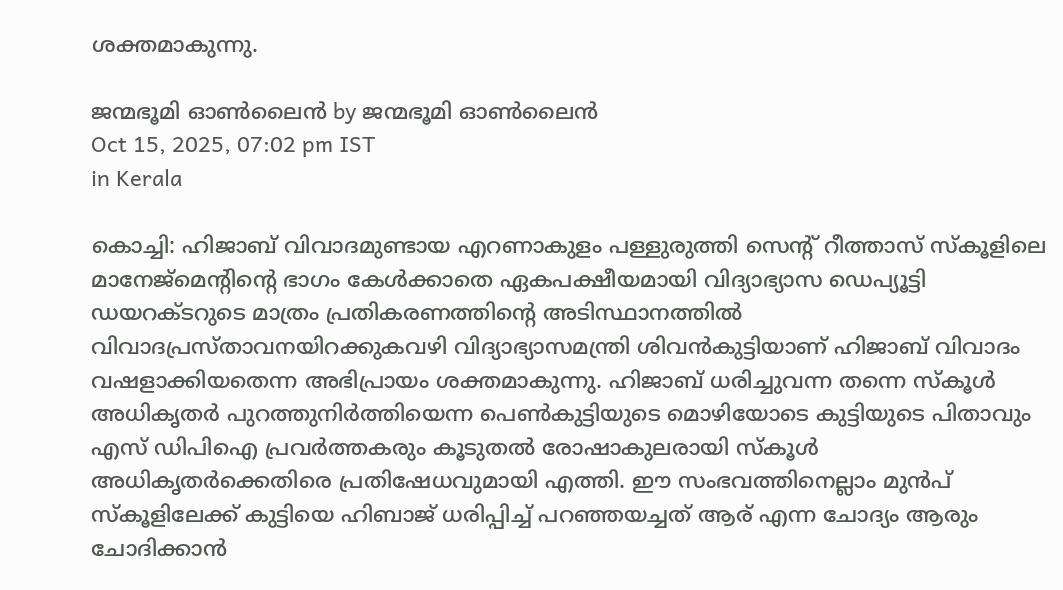ശക്തമാകുന്നു.

ജന്മഭൂമി ഓണ്‍ലൈന്‍ by ജന്മഭൂമി ഓണ്‍ലൈന്‍
Oct 15, 2025, 07:02 pm IST
in Kerala

കൊച്ചി: ഹിജാബ് വിവാദമുണ്ടായ എറണാകുളം പള്ളുരുത്തി സെന്‍റ് റീത്താസ് സ്കൂളിലെ മാനേജ്മെന്‍റിന്റെ ഭാഗം കേള്‍ക്കാതെ ഏകപക്ഷീയമായി വിദ്യാഭ്യാസ ഡെപ്യൂട്ടി ഡയറക്ടറുടെ മാത്രം പ്രതികരണത്തിന്റെ അടിസ്ഥാനത്തില്‍ വിവാദപ്രസ്താവനയിറക്കുകവഴി വിദ്യാഭ്യാസമന്ത്രി ശിവന്‍കുട്ടിയാണ് ഹിജാബ് വിവാദം വഷളാക്കിയതെന്ന അഭിപ്രായം ശക്തമാകുന്നു. ഹിജാബ് ധരിച്ചുവന്ന തന്നെ സ്കൂള്‍ അധികൃതര്‍ പുറത്തുനിര്‍ത്തിയെന്ന പെണ്‍കുട്ടിയുടെ മൊഴിയോടെ കുട്ടിയുടെ പിതാവും എസ് ഡിപിഐ പ്രവര്‍ത്തകരും കൂടുതല്‍ രോഷാകുലരായി സ്കൂള്‍ അധികൃതര്‍ക്കെതിരെ പ്രതിഷേധവുമായി എത്തി. ഈ സംഭവത്തിനെല്ലാം മുന്‍പ് സ്കൂളിലേക്ക് കുട്ടിയെ ഹിബാജ് ധരിപ്പിച്ച് പറഞ്ഞയച്ചത് ആര് എന്ന ചോദ്യം ആരും ചോദിക്കാന്‍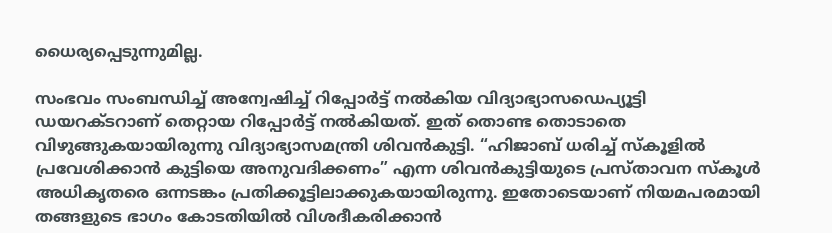ധൈര്യപ്പെടുന്നുമില്ല.

സംഭവം സംബന്ധിച്ച് അന്വേഷിച്ച് റിപ്പോര്‍ട്ട് നല്‍കിയ വിദ്യാഭ്യാസഡെപ്യൂട്ടി ഡയറക്ടറാണ് തെറ്റായ റിപ്പോര്‍ട്ട് നല്‍കിയത്. ഇത് തൊണ്ട തൊടാതെ വിഴുങ്ങുകയായിരുന്നു വിദ്യാഭ്യാസമന്ത്രി ശിവന്‍കുട്ടി. “ഹിജാബ് ധരിച്ച് സ്കൂളില്‍ പ്രവേശിക്കാന്‍ കുട്ടിയെ അനുവദിക്കണം” എന്ന ശിവന്‍കുട്ടിയുടെ പ്രസ്താവന സ്കൂള്‍ അധികൃതരെ ഒന്നടങ്കം പ്രതിക്കൂട്ടിലാക്കുകയായിരുന്നു. ഇതോടെയാണ് നിയമപരമായി തങ്ങളുടെ ഭാഗം കോടതിയില്‍ വിശദീകരിക്കാന്‍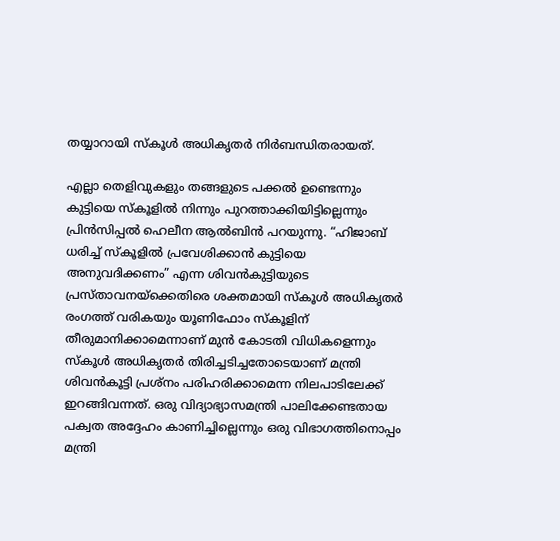തയ്യാറായി സ്കൂള്‍ അധികൃതര്‍ നിര്‍ബന്ധിതരായത്.

എല്ലാ തെളിവുകളും തങ്ങളുടെ പക്കല്‍ ഉണ്ടെന്നും കുട്ടിയെ സ്കൂളില്‍ നിന്നും പുറത്താക്കിയിട്ടില്ലെന്നും പ്രിന്‍സിപ്പല്‍ ഹെലീന ആല്‍ബിന്‍ പറയുന്നു. “ഹിജാബ് ധരിച്ച് സ്കൂളില്‍ പ്രവേശിക്കാന്‍ കുട്ടിയെ അനുവദിക്കണം” എന്ന ശിവന്‍കുട്ടിയുടെ പ്രസ്താവനയ്‌ക്കെതിരെ ശക്തമായി സ്കൂള്‍ അധികൃതര്‍ രംഗത്ത് വരികയും യൂണിഫോം സ്കൂളിന് തീരുമാനിക്കാമെന്നാണ് മുന്‍ കോടതി വിധികളെന്നും സ്കൂള്‍ അധികൃതര്‍ തിരിച്ചടിച്ചതോടെയാണ് മന്ത്രി ശിവന്‍കൂട്ടി പ്രശ്നം പരിഹരിക്കാമെന്ന നിലപാടിലേക്ക് ഇറങ്ങിവന്നത്. ഒരു വിദ്യാഭ്യാസമന്ത്രി പാലിക്കേണ്ടതായ പക്വത അദ്ദേഹം കാണിച്ചില്ലെന്നും ഒരു വിഭാഗത്തിനൊപ്പം മന്ത്രി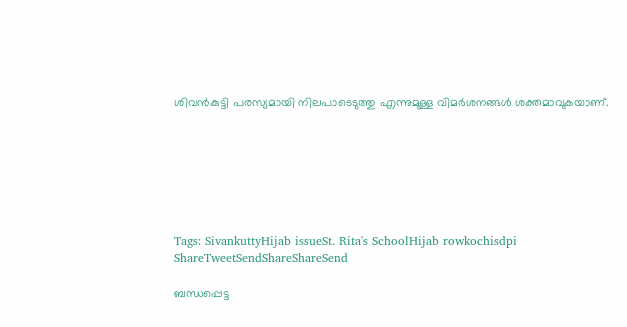ശിവന്‍കുട്ടി പരസ്യമായി നിലപാടെടുത്തു എന്നുമുള്ള വിമര്‍ശനങ്ങള്‍ ശക്തമാവുകയാണ്.







Tags: SivankuttyHijab issueSt. Rita's SchoolHijab rowkochisdpi
ShareTweetSendShareShareSend

ബന്ധപ്പെട്ട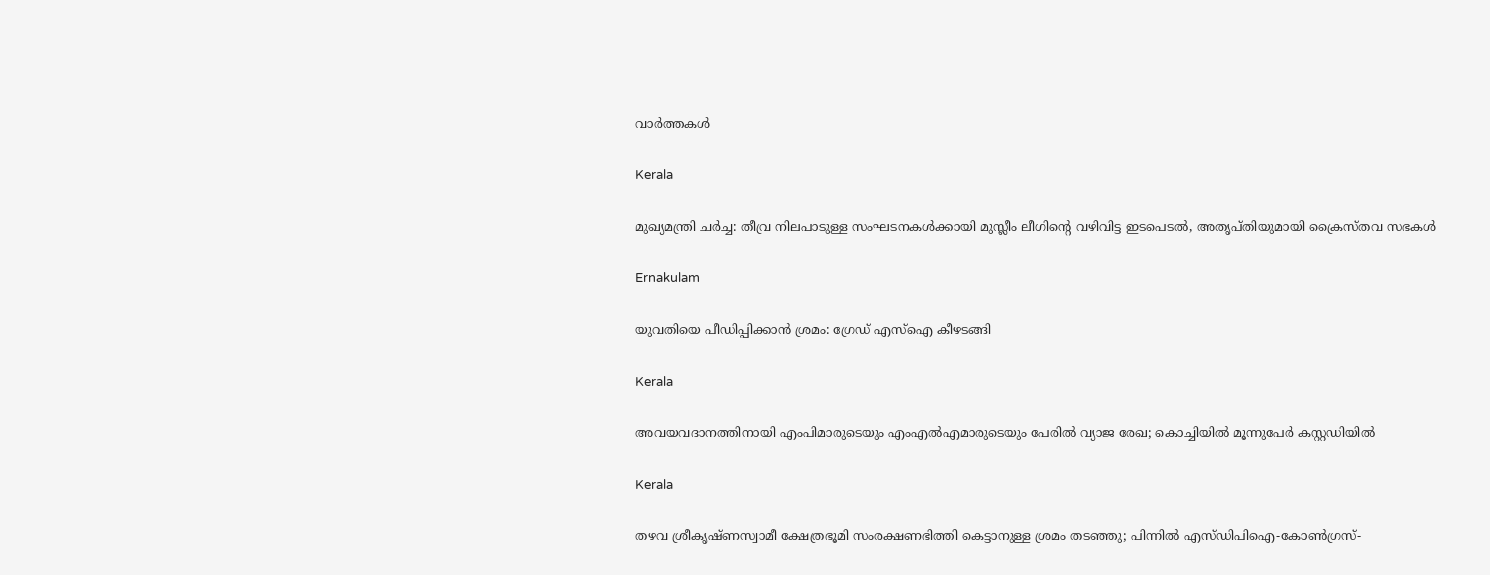വാര്‍ത്തകള്‍

Kerala

മുഖ്യമന്ത്രി ചര്‍ച്ച: തീവ്ര നിലപാടുള്ള സംഘടനകള്‍ക്കായി മുസ്ലീം ലീഗിന്റെ വഴിവിട്ട ഇടപെടല്‍, അതൃപ്തിയുമായി ക്രൈസ്തവ സഭകള്‍

Ernakulam

യുവതിയെ പീഡിപ്പിക്കാന്‍ ശ്രമം: ഗ്രേഡ് എസ്‌ഐ കീഴടങ്ങി

Kerala

അവയവദാനത്തിനായി എംപിമാരുടെയും എംഎല്‍എമാരുടെയും പേരിൽ വ്യാജ രേഖ; കൊച്ചിയിൽ മൂന്നുപേർ കസ്റ്റഡിയിൽ

Kerala

തഴവ ശ്രീകൃഷ്ണസ്വാമീ ക്ഷേത്രഭൂമി സംരക്ഷണഭിത്തി കെട്ടാനുള്ള ശ്രമം തടഞ്ഞു; പിന്നില്‍ എസ്ഡിപിഐ-കോണ്‍ഗ്രസ്-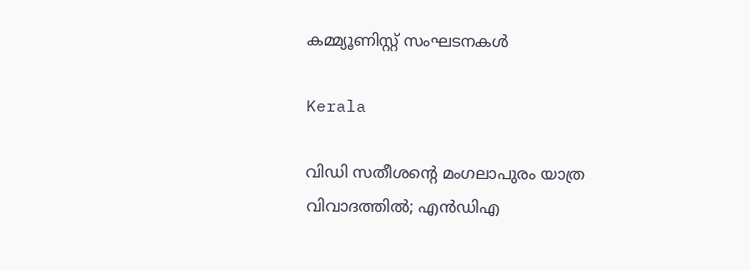കമ്മ്യൂണിസ്റ്റ് സംഘടനകള്‍

Kerala

വിഡി സതീശന്റെ മംഗലാപുരം യാത്ര വിവാദത്തില്‍; എന്‍ഡിഎ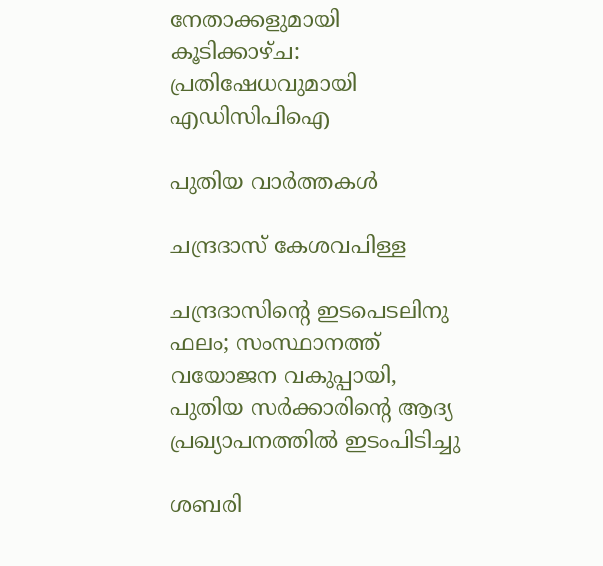നേതാക്കളുമായി കൂടിക്കാഴ്ച: പ്രതിഷേധവുമായി എഡിസിപിഐ

പുതിയ വാര്‍ത്തകള്‍

ചന്ദ്രദാസ് കേശവപിള്ള

ചന്ദ്രദാസിന്റെ ഇടപെടലിനു ഫലം; സംസ്ഥാനത്ത് വയോജന വകുപ്പായി, പുതിയ സര്‍ക്കാരിന്റെ ആദ്യ പ്രഖ്യാപനത്തില്‍ ഇടംപിടിച്ചു

ശബരി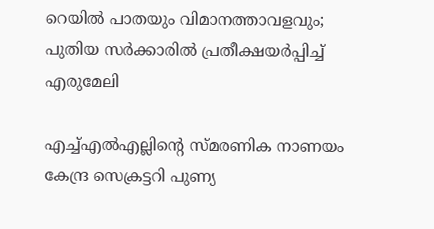റെയില്‍ പാതയും വിമാനത്താവളവും; പുതിയ സര്‍ക്കാരില്‍ പ്രതീക്ഷയര്‍പ്പിച്ച് എരുമേലി

എച്ച്എല്‍എല്ലിന്റെ സ്മരണിക നാണയം കേന്ദ്ര സെക്രട്ടറി പുണ്യ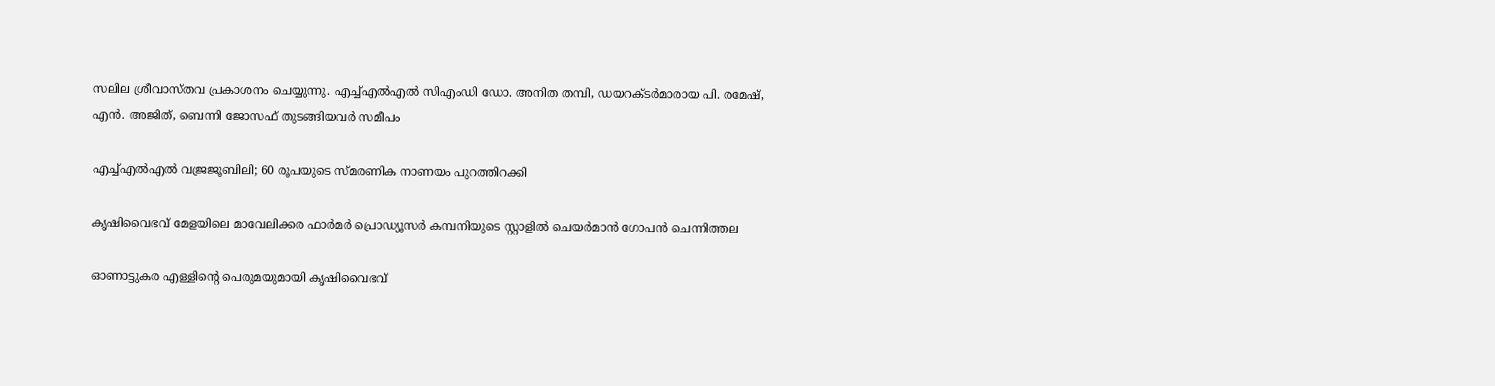സലില ശ്രീവാസ്തവ പ്രകാശനം ചെയ്യുന്നു. എച്ച്എല്‍എല്‍ സിഎംഡി ഡോ. അനിത തമ്പി, ഡയറക്ടര്‍മാരായ പി. രമേഷ്, എന്‍. അജിത്, ബെന്നി ജോസഫ് തുടങ്ങിയവര്‍ സമീപം

എച്ച്എല്‍എല്‍ വജ്രജൂബിലി; 60 രൂപയുടെ സ്മരണിക നാണയം പുറത്തിറക്കി

കൃഷിവൈഭവ് മേളയിലെ മാവേലിക്കര ഫാര്‍മര്‍ പ്രൊഡ്യൂസര്‍ കമ്പനിയുടെ സ്റ്റാളില്‍ ചെയര്‍മാന്‍ ഗോപന്‍ ചെന്നിത്തല

ഓണാട്ടുകര എള്ളിന്റെ പെരുമയുമായി കൃഷിവൈഭവ്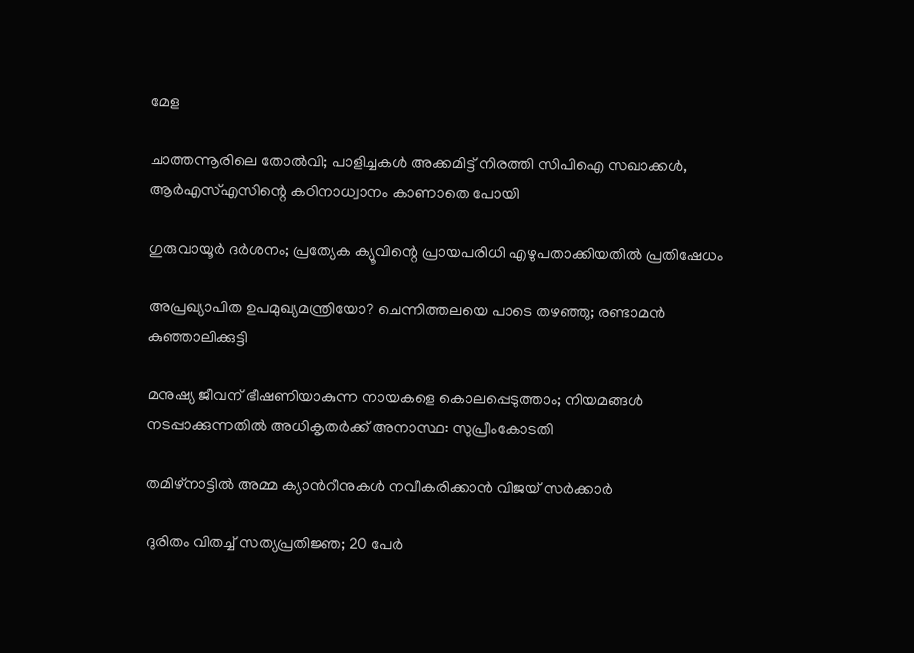മേള

ചാത്തന്നൂരിലെ തോല്‍വി; പാളിച്ചകള്‍ അക്കമിട്ട് നിരത്തി സിപിഐ സഖാക്കള്‍, ആര്‍എസ്എസിന്റെ കഠിനാധ്വാനം കാണാതെ പോയി

ഗുരുവായൂര്‍ ദര്‍ശനം; പ്രത്യേക ക്യൂവിന്റെ പ്രായപരിധി എഴുപതാക്കിയതില്‍ പ്രതിഷേധം

അപ്രഖ്യാപിത ഉപമുഖ്യമന്ത്രിയോ? ചെന്നിത്തലയെ പാടെ തഴഞ്ഞു; രണ്ടാമന്‍ കുഞ്ഞാലിക്കുട്ടി

മനുഷ്യ ജീവന് ഭീഷണിയാകുന്ന നായകളെ കൊലപ്പെടുത്താം; നിയമങ്ങൾ നടപ്പാക്കുന്നതിൽ അധികൃതർക്ക് അനാസ്ഥ: സുപ്രീംകോടതി

തമിഴ്നാട്ടിൽ അമ്മ ക്യാന്‍റീനുകൾ നവീകരിക്കാൻ വിജയ് സർക്കാർ

ദുരിതം വിതച്ച് സത്യപ്രതിജ്ഞ; 20 പേര്‍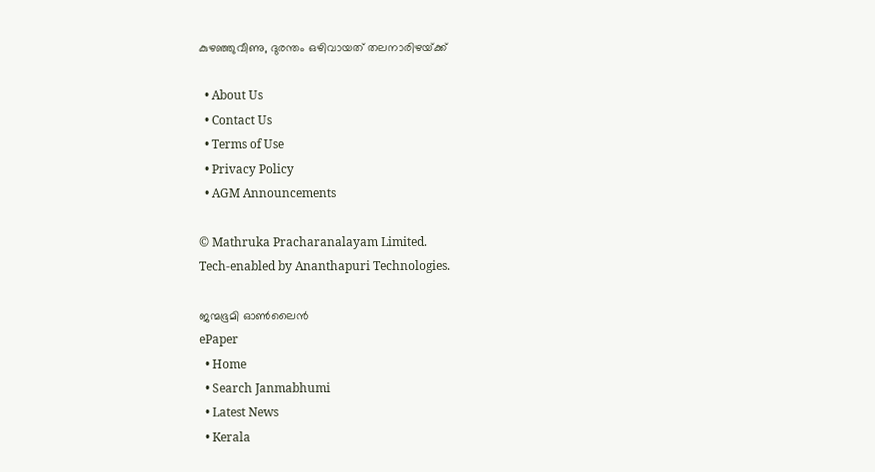കുഴഞ്ഞുവീണു, ദുരന്തം ഒഴിവായത് തലനാരിഴയ്‌ക്ക്

  • About Us
  • Contact Us
  • Terms of Use
  • Privacy Policy
  • AGM Announcements

© Mathruka Pracharanalayam Limited.
Tech-enabled by Ananthapuri Technologies.

ജന്മഭൂമി ഓണ്‍ലൈന്‍
ePaper
  • Home
  • Search Janmabhumi
  • Latest News
  • Kerala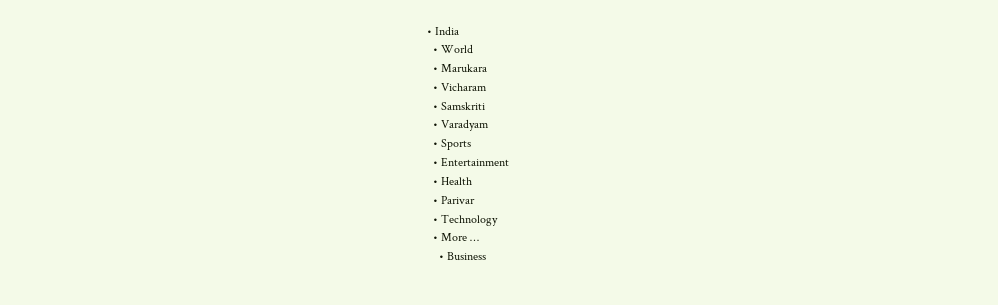• India
  • World
  • Marukara
  • Vicharam
  • Samskriti
  • Varadyam
  • Sports
  • Entertainment
  • Health
  • Parivar
  • Technology
  • More …
    • Business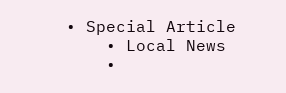• Special Article
    • Local News
    •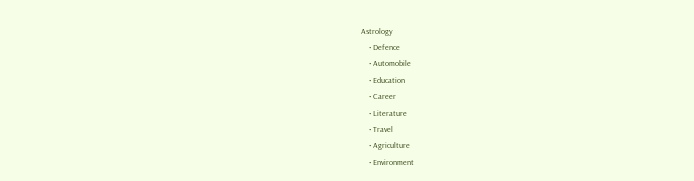Astrology
    • Defence
    • Automobile
    • Education
    • Career
    • Literature
    • Travel
    • Agriculture
    • Environment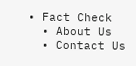• Fact Check
  • About Us
  • Contact Us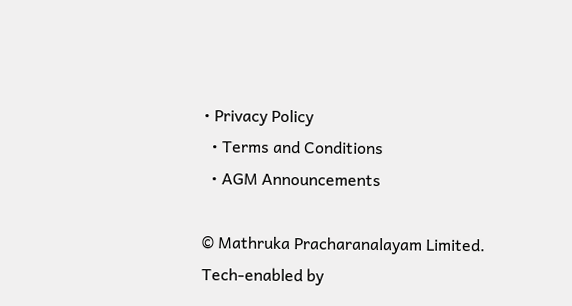• Privacy Policy
  • Terms and Conditions
  • AGM Announcements

© Mathruka Pracharanalayam Limited.
Tech-enabled by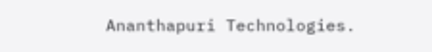Ananthapuri Technologies.